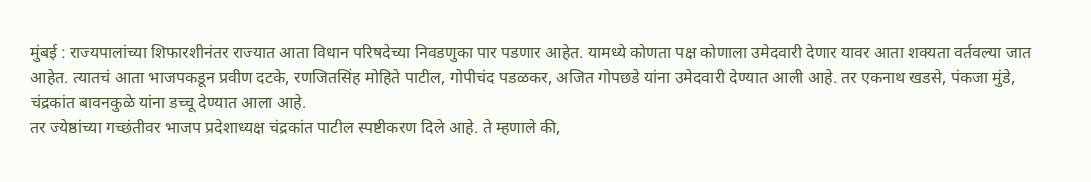मुंबई : राज्यपालांच्या शिफारशीनंतर राज्यात आता विधान परिषदेच्या निवडणुका पार पडणार आहेत. यामध्ये कोणता पक्ष कोणाला उमेदवारी देणार यावर आता शक्यता वर्तवल्या जात आहेत. त्यातचं आता भाजपकडून प्रवीण दटके, रणजितसिंह मोहिते पाटील, गोपीचंद पडळकर, अजित गोपछडे यांना उमेदवारी देण्यात आली आहे. तर एकनाथ खडसे, पंकजा मुंडे, चंद्रकांत बावनकुळे यांना डच्चू देण्यात आला आहे.
तर ज्येष्ठांच्या गच्छंतीवर भाजप प्रदेशाध्यक्ष चंद्रकांत पाटील स्पष्टीकरण दिले आहे. ते म्हणाले की,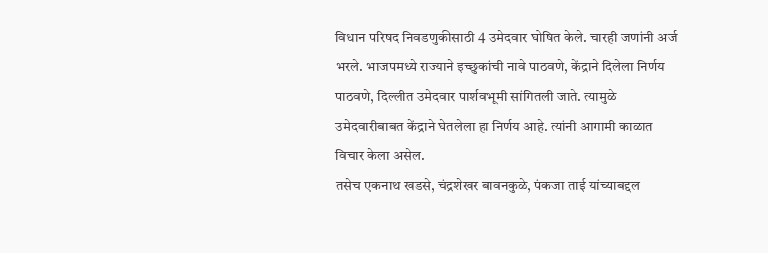विधान परिषद निवडणुकीसाठी 4 उमेदवार घोषित केले. चारही जणांनी अर्ज भरले. भाजपमध्ये राज्याने इच्छुकांची नावे पाठवणे, केंद्राने दिलेला निर्णय पाठवणे, दिल्लीत उमेदवार पार्शवभूमी सांगितली जाते. त्यामुळे उमेदवारीबाबत केंद्राने घेतलेला हा निर्णय आहे. त्यांनी आगामी काळात विचार केला असेल.
तसेच एकनाथ खडसे, चंद्रशेखर बावनकुळे, पंकजा ताई यांच्याबद्दल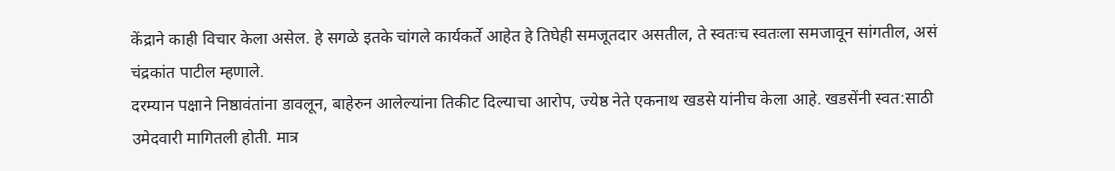केंद्राने काही विचार केला असेल. हे सगळे इतके चांगले कार्यकर्ते आहेत हे तिघेही समजूतदार असतील, ते स्वतःच स्वतःला समजावून सांगतील, असं चंद्रकांत पाटील म्हणाले.
दरम्यान पक्षाने निष्ठावंतांना डावलून, बाहेरुन आलेल्यांना तिकीट दिल्याचा आरोप, ज्येष्ठ नेते एकनाथ खडसे यांनीच केला आहे. खडसेंनी स्वत:साठी उमेदवारी मागितली होती. मात्र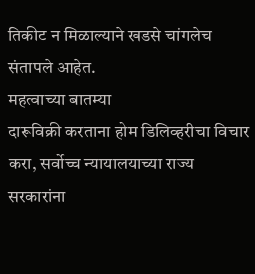तिकीट न मिळाल्याने खडसे चांगलेच संतापले आहेत.
महत्वाच्या बातम्या
दारूविक्री करताना होम डिलिव्हरीचा विचार करा, सर्वोच्च न्यायालयाच्या राज्य सरकारांना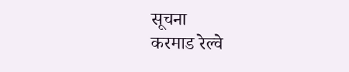सूचना
करमाड रेल्वे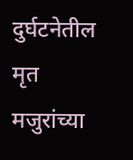दुर्घटनेतील मृत मजुरांच्या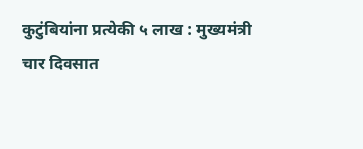कुटुंबियांना प्रत्येकी ५ लाख : मुख्यमंत्री
चार दिवसात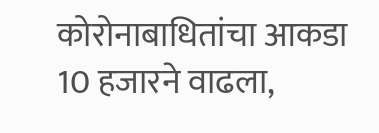कोरोनाबाधितांचा आकडा 10 हजारने वाढला,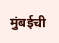मुंबईची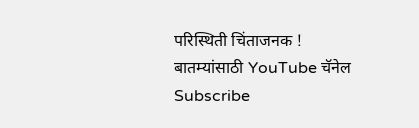परिस्थिती चिंताजनक !
बातम्यांसाठी YouTube चॅनेल Subscribe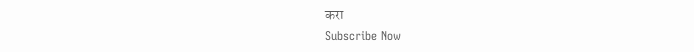करा
Subscribe Now